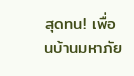สุดทน! เพื่อนบ้านมหาภัย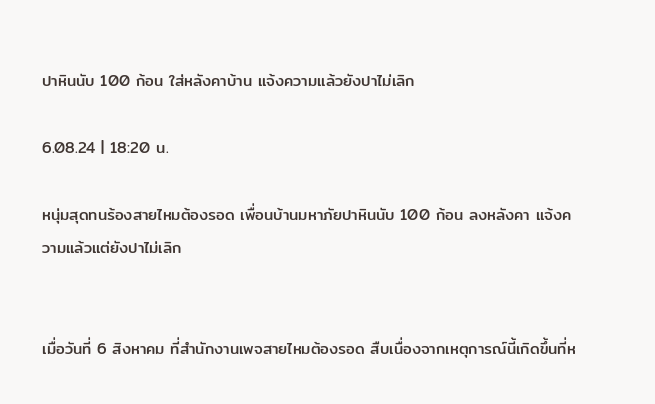ปาหินนับ 100 ก้อน ใส่หลังคาบ้าน แจ้งความแล้วยังปาไม่เลิก

6.08.24 | 18:20 น.

หนุ่มสุดทนร้องสายไหมต้องรอด เพื่อนบ้านมหาภัยปาหินนับ 100 ก้อน ลงหลังคา แจ้งความแล้วแต่ยังปาไม่เลิก


เมื่อวันที่ 6 สิงหาคม ที่สำนักงานเพจสายไหมต้องรอด สืบเนื่องจากเหตุการณ์นี้เกิดขึ้นที่ห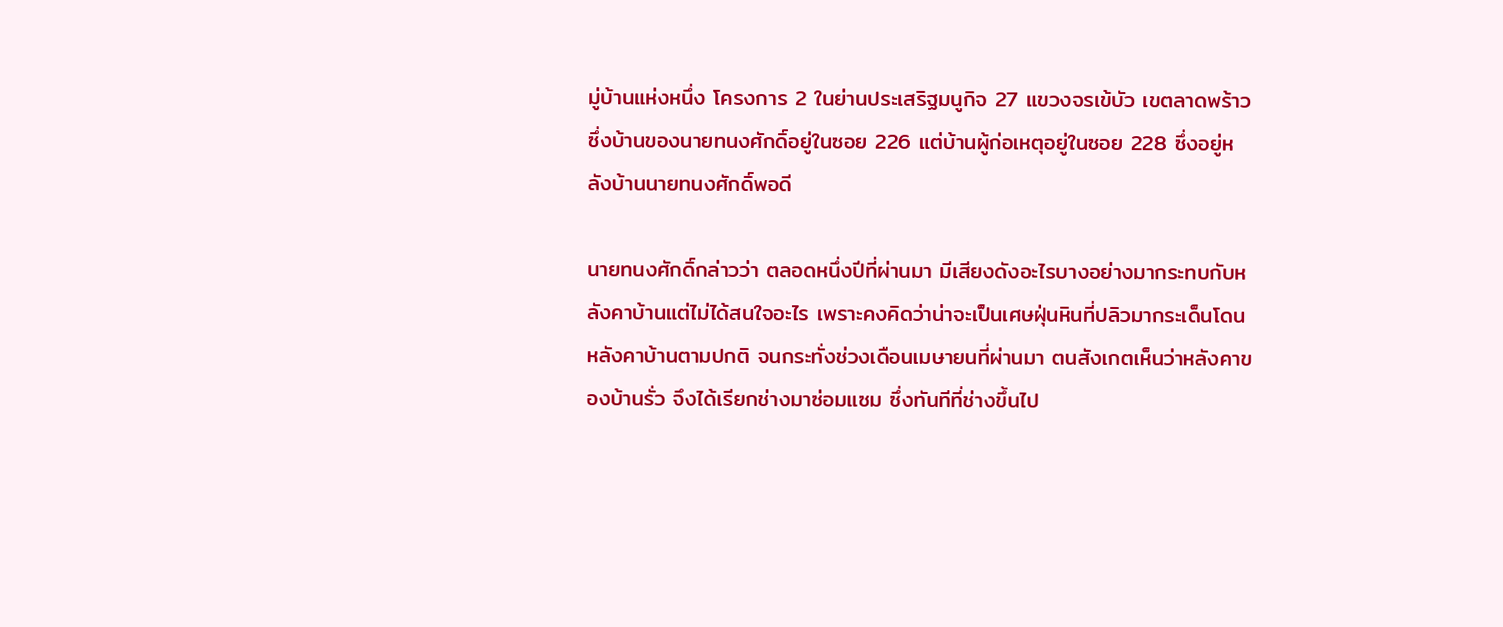มู่บ้านแห่งหนึ่ง โครงการ 2 ในย่านประเสริฐมนูกิจ 27 แขวงจรเข้บัว เขตลาดพร้าว ซึ่งบ้านของนายทนงศักดิ์อยู่ในซอย 226 แต่บ้านผู้ก่อเหตุอยู่ในซอย 228 ซึ่งอยู่หลังบ้านนายทนงศักดิ์พอดี

นายทนงศักดิ์กล่าวว่า ตลอดหนึ่งปีที่ผ่านมา มีเสียงดังอะไรบางอย่างมากระทบกับหลังคาบ้านแต่ไม่ได้สนใจอะไร เพราะคงคิดว่าน่าจะเป็นเศษฝุ่นหินที่ปลิวมากระเด็นโดนหลังคาบ้านตามปกติ จนกระทั่งช่วงเดือนเมษายนที่ผ่านมา ตนสังเกตเห็นว่าหลังคาของบ้านรั่ว จึงได้เรียกช่างมาซ่อมแซม ซึ่งทันทีที่ช่างขึ้นไป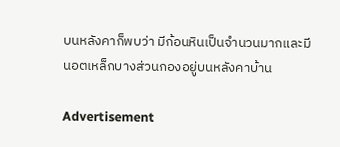บนหลังคาก็พบว่า มีก้อนหินเป็นจำนวนมากและมีนอตเหล็กบางส่วนกองอยู่บนหลังคาบ้าน

Advertisement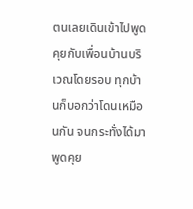ตนเลยเดินเข้าไปพูดคุยกับเพื่อนบ้านบริเวณโดยรอบ ทุกบ้านก็บอกว่าโดนเหมือนกัน จนกระทั่งได้มาพูดคุย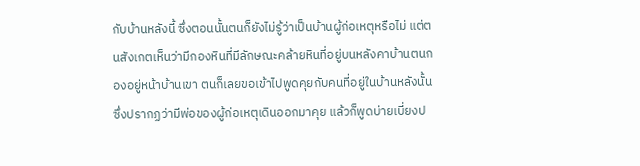กับบ้านหลังนี้ ซึ่งตอนนั้นตนก็ยังไม่รู้ว่าเป็นบ้านผู้ก่อเหตุหรือไม่ แต่ตนสังเกตเห็นว่ามีกองหินที่มีลักษณะคล้ายหินที่อยู่บนหลังคาบ้านตนกองอยู่หน้าบ้านเขา ตนก็เลยขอเข้าไปพูดคุยกับคนที่อยู่ในบ้านหลังนั้น ซึ่งปรากฏว่ามีพ่อของผู้ก่อเหตุเดินออกมาคุย แล้วก็พูดบ่ายเบี่ยงป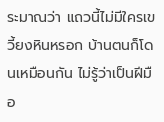ระมาณว่า แถวนี้ไม่มีใครเขวี้ยงหินหรอก บ้านตนก็โดนเหมือนกัน ไม่รู้ว่าเป็นฝีมือ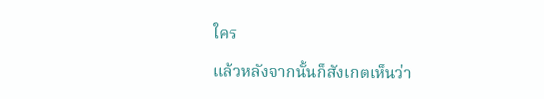ใคร

แล้วหลังจากนั้นก็สังเกตเห็นว่า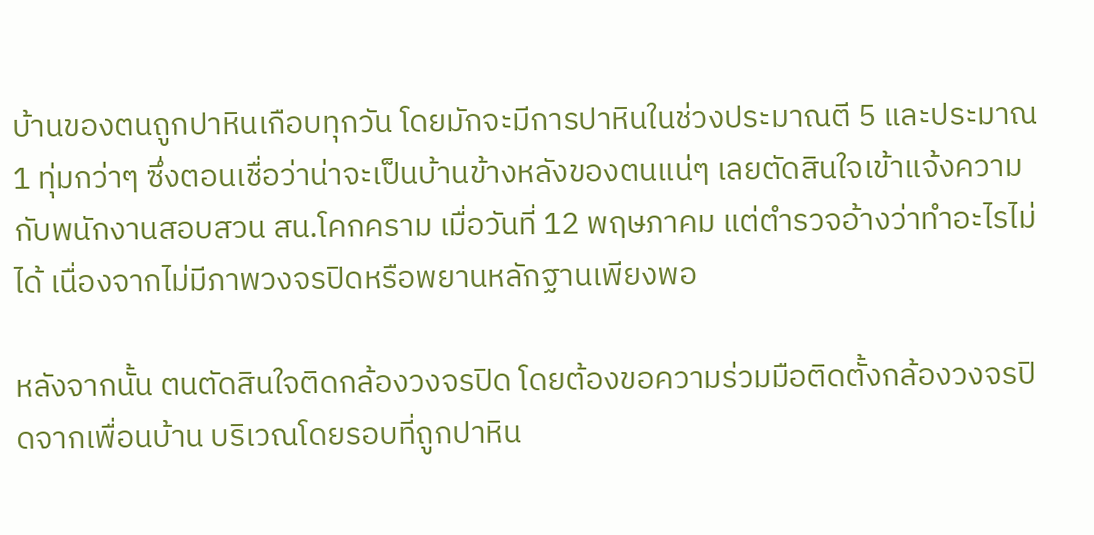บ้านของตนถูกปาหินเกือบทุกวัน โดยมักจะมีการปาหินในช่วงประมาณตี 5 และประมาณ 1 ทุ่มกว่าๆ ซึ่งตอนเชื่อว่าน่าจะเป็นบ้านข้างหลังของตนแน่ๆ เลยตัดสินใจเข้าแจ้งความกับพนักงานสอบสวน สน.โคกคราม เมื่อวันที่ 12 พฤษภาคม แต่ตำรวจอ้างว่าทำอะไรไม่ได้ เนื่องจากไม่มีภาพวงจรปิดหรือพยานหลักฐานเพียงพอ

หลังจากนั้น ตนตัดสินใจติดกล้องวงจรปิด โดยต้องขอความร่วมมือติดตั้งกล้องวงจรปิดจากเพื่อนบ้าน บริเวณโดยรอบที่ถูกปาหิน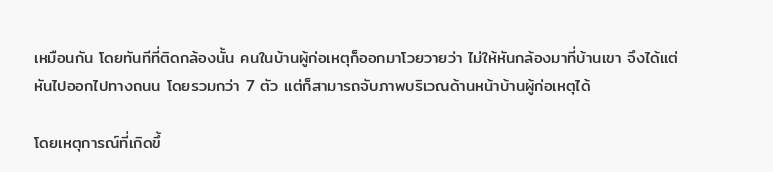เหมือนกัน โดยทันทีที่ติดกล้องนั้น คนในบ้านผู้ก่อเหตุก็ออกมาโวยวายว่า ไม่ให้หันกล้องมาที่บ้านเขา จึงได้แต่หันไปออกไปทางถนน โดยรวมกว่า 7 ตัว แต่ก็สามารถจับภาพบริเวณด้านหน้าบ้านผู้ก่อเหตุได้

โดยเหตุการณ์ที่เกิดขึ้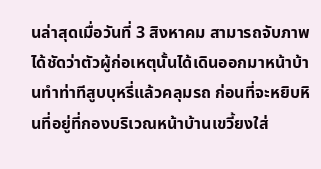นล่าสุดเมื่อวันที่ 3 สิงหาคม สามารถจับภาพได้ชัดว่าตัวผู้ก่อเหตุนั้นได้เดินออกมาหน้าบ้านทำท่าทีสูบบุหรี่แล้วคลุมรถ ก่อนที่จะหยิบหินที่อยู่ที่กองบริเวณหน้าบ้านเขวี้ยงใส่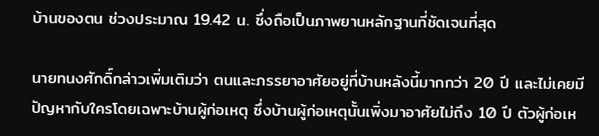บ้านของตน ช่วงประมาณ 19.42 น. ซึ่งถือเป็นภาพยานหลักฐานที่ชัดเจนที่สุด

นายทนงศักดิ์กล่าวเพิ่มเติมว่า ตนและภรรยาอาศัยอยู่ที่บ้านหลังนี้มากกว่า 20 ปี และไม่เคยมีปัญหากับใครโดยเฉพาะบ้านผู้ก่อเหตุ ซึ่งบ้านผู้ก่อเหตุนั้นเพิ่งมาอาศัยไม่ถึง 10 ปี ตัวผู้ก่อเห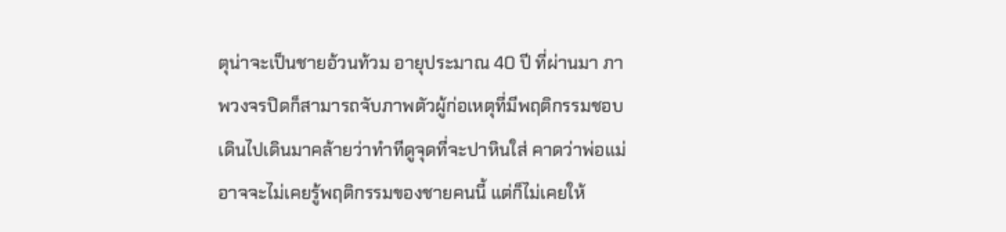ตุน่าจะเป็นชายอ้วนท้วม อายุประมาณ 40 ปี ที่ผ่านมา ภาพวงจรปิดก็สามารถจับภาพตัวผู้ก่อเหตุที่มีพฤติกรรมชอบเดินไปเดินมาคล้ายว่าทำทีดูจุดที่จะปาหินใส่ คาดว่าพ่อแม่อาจจะไม่เคยรู้พฤติกรรมของชายคนนี้ แต่ก็ไม่เคยให้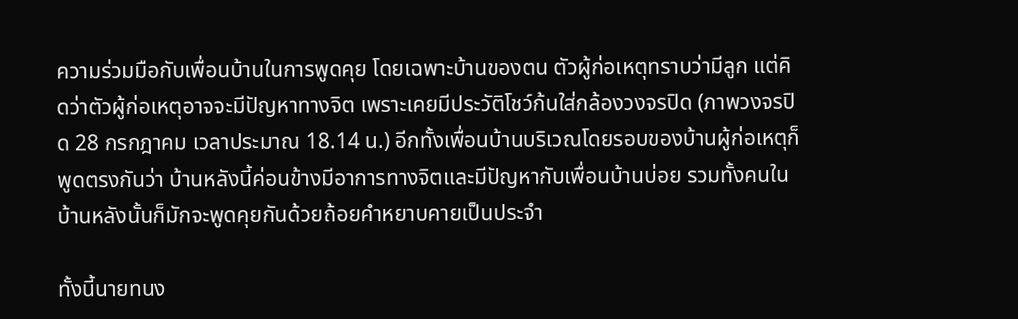ความร่วมมือกับเพื่อนบ้านในการพูดคุย โดยเฉพาะบ้านของตน ตัวผู้ก่อเหตุทราบว่ามีลูก แต่คิดว่าตัวผู้ก่อเหตุอาจจะมีปัญหาทางจิต เพราะเคยมีประวัติโชว์ก้นใส่กล้องวงจรปิด (ภาพวงจรปิด 28 กรกฎาคม เวลาประมาณ 18.14 น.) อีกทั้งเพื่อนบ้านบริเวณโดยรอบของบ้านผู้ก่อเหตุก็พูดตรงกันว่า บ้านหลังนี้ค่อนข้างมีอาการทางจิตและมีปัญหากับเพื่อนบ้านบ่อย รวมทั้งคนในบ้านหลังนั้นก็มักจะพูดคุยกันด้วยถ้อยคำหยาบคายเป็นประจำ

ทั้งนี้นายทนง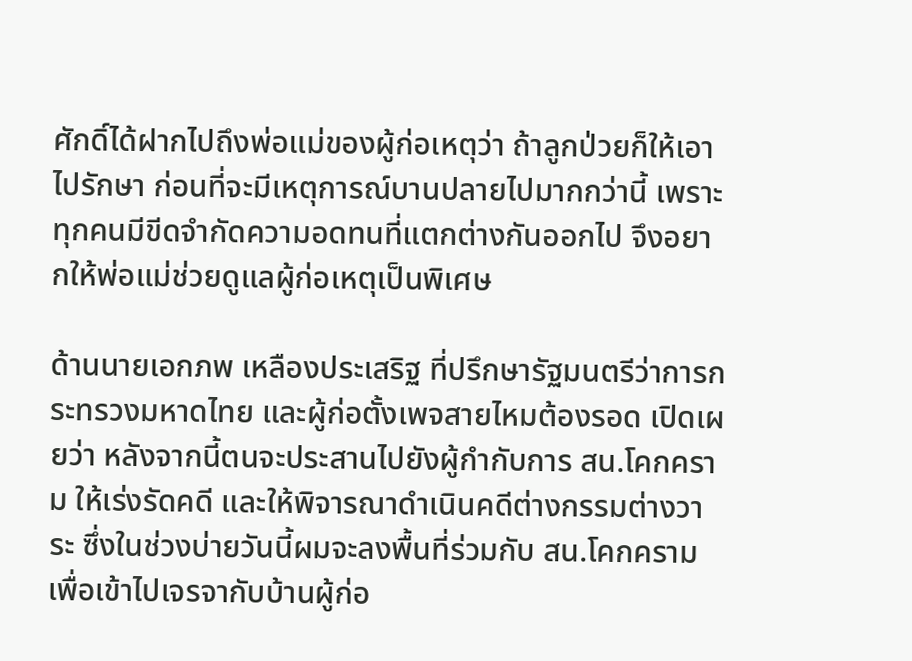ศักดิ์ได้ฝากไปถึงพ่อแม่ของผู้ก่อเหตุว่า ถ้าลูกป่วยก็ให้เอาไปรักษา ก่อนที่จะมีเหตุการณ์บานปลายไปมากกว่านี้ เพราะทุกคนมีขีดจำกัดความอดทนที่แตกต่างกันออกไป จึงอยากให้พ่อแม่ช่วยดูแลผู้ก่อเหตุเป็นพิเศษ

ด้านนายเอกภพ เหลืองประเสริฐ ที่ปรึกษารัฐมนตรีว่าการกระทรวงมหาดไทย และผู้ก่อตั้งเพจสายไหมต้องรอด เปิดเผยว่า หลังจากนี้ตนจะประสานไปยังผู้กำกับการ สน.โคกคราม ให้เร่งรัดคดี และให้พิจารณาดำเนินคดีต่างกรรมต่างวาระ ซึ่งในช่วงบ่ายวันนี้ผมจะลงพื้นที่ร่วมกับ สน.โคกคราม เพื่อเข้าไปเจรจากับบ้านผู้ก่อ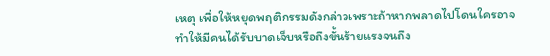เหตุ เพื่อให้หยุดพฤติกรรมดังกล่าวเพราะถ้าหากพลาดไปโดนใครอาจทำให้มีคนได้รับบาดเจ็บหรือถึงขั้นร้ายแรงจนถึง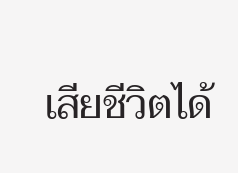เสียชีวิตได้